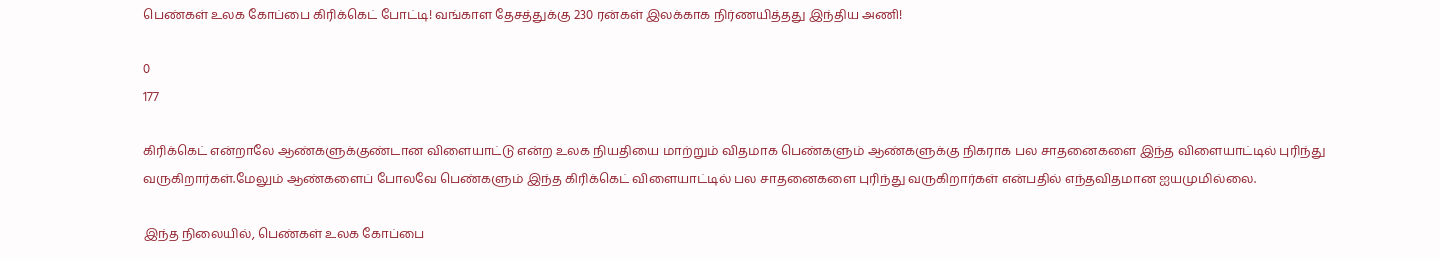பெண்கள் உலக கோப்பை கிரிக்கெட் போட்டி! வங்காள தேசத்துக்கு 230 ரன்கள் இலக்காக நிர்ணயித்தது இந்திய அணி!

0
177

கிரிக்கெட் என்றாலே ஆண்களுக்குண்டான விளையாட்டு என்ற உலக நியதியை மாற்றும் விதமாக பெண்களும் ஆண்களுக்கு நிகராக பல சாதனைகளை இந்த விளையாட்டில் புரிந்து வருகிறார்கள்.மேலும் ஆண்களைப் போலவே பெண்களும் இந்த கிரிக்கெட் விளையாட்டில் பல சாதனைகளை புரிந்து வருகிறார்கள் என்பதில் எந்தவிதமான ஐயமுமில்லை.

இந்த நிலையில், பெண்கள் உலக கோப்பை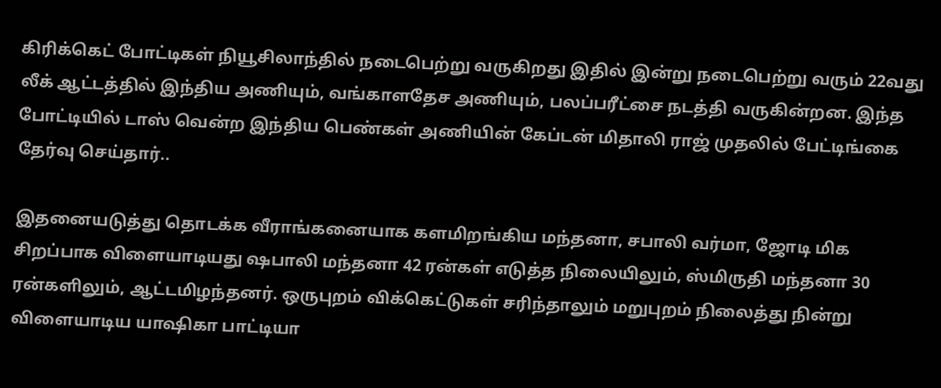கிரிக்கெட் போட்டிகள் நியூசிலாந்தில் நடைபெற்று வருகிறது இதில் இன்று நடைபெற்று வரும் 22வது லீக் ஆட்டத்தில் இந்திய அணியும், வங்காளதேச அணியும், பலப்பரீட்சை நடத்தி வருகின்றன. இந்த போட்டியில் டாஸ் வென்ற இந்திய பெண்கள் அணியின் கேப்டன் மிதாலி ராஜ் முதலில் பேட்டிங்கை தேர்வு செய்தார்..

இதனையடுத்து தொடக்க வீராங்கனையாக களமிறங்கிய மந்தனா, சபாலி வர்மா, ஜோடி மிக சிறப்பாக விளையாடியது ஷபாலி மந்தனா 42 ரன்கள் எடுத்த நிலையிலும், ஸ்மிருதி மந்தனா 30 ரன்களிலும், ஆட்டமிழந்தனர். ஒருபுறம் விக்கெட்டுகள் சரிந்தாலும் மறுபுறம் நிலைத்து நின்று விளையாடிய யாஷிகா பாட்டியா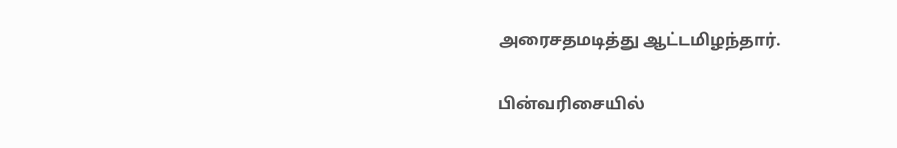அரைசதமடித்து ஆட்டமிழந்தார்.

பின்வரிசையில்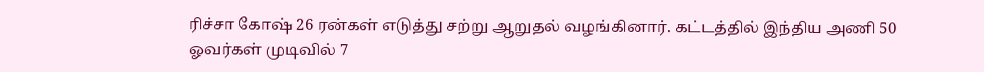ரிச்சா கோஷ் 26 ரன்கள் எடுத்து சற்று ஆறுதல் வழங்கினார். கட்டத்தில் இந்திய அணி 50 ஓவர்கள் முடிவில் 7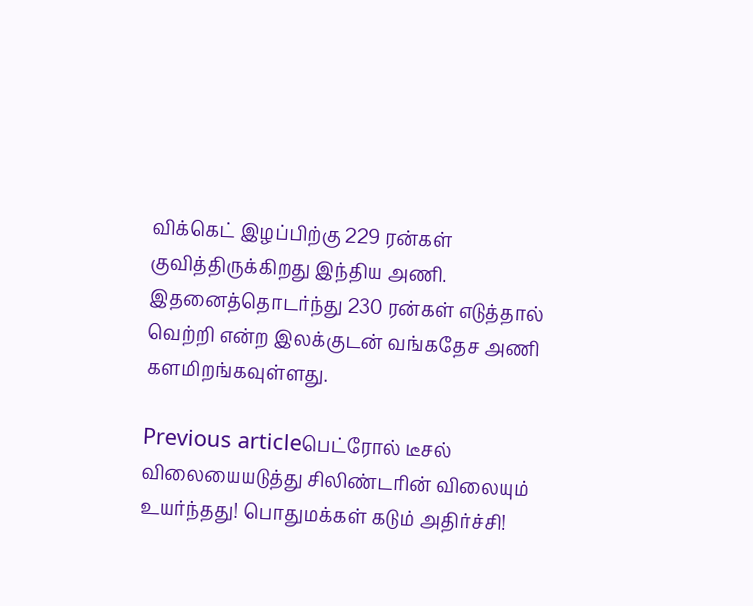விக்கெட் இழப்பிற்கு 229 ரன்கள் குவித்திருக்கிறது இந்திய அணி. இதனைத்தொடர்ந்து 230 ரன்கள் எடுத்தால் வெற்றி என்ற இலக்குடன் வங்கதேச அணி களமிறங்கவுள்ளது.

Previous articleபெட்ரோல் டீசல் விலையையடுத்து சிலிண்டரின் விலையும் உயர்ந்தது! பொதுமக்கள் கடும் அதிர்ச்சி!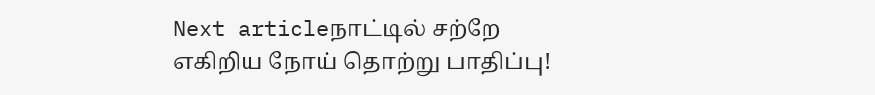Next articleநாட்டில் சற்றே எகிறிய நோய் தொற்று பாதிப்பு!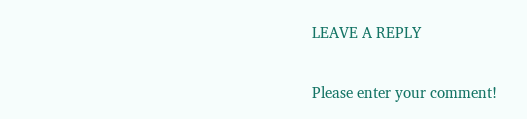LEAVE A REPLY

Please enter your comment!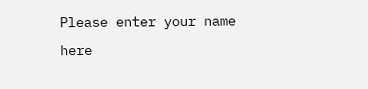Please enter your name here